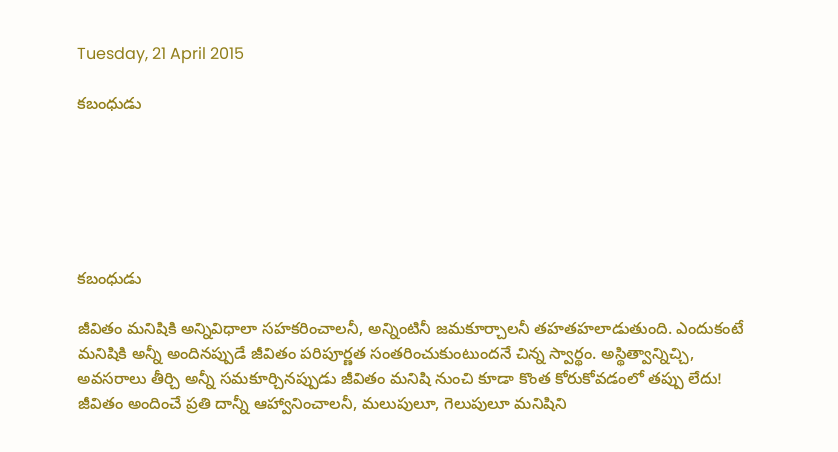Tuesday, 21 April 2015

కబంధుడు






కబంధుడు

జీవితం మనిషికి అన్నివిధాలా సహకరించాలనీ, అన్నింటినీ జమకూర్చాలనీ తహతహలాడుతుంది. ఎందుకంటే మనిషికి అన్నీ అందినప్పుడే జీవితం పరిపూర్ణత సంతరించుకుంటుందనే చిన్న స్వార్థం. అస్థిత్వాన్నిచ్చి, అవసరాలు తీర్చి అన్నీ సమకూర్చినప్పుడు జీవితం మనిషి నుంచి కూడా కొంత కోరుకోవడంలో తప్పు లేదు! జీవితం అందించే ప్రతి దాన్నీ ఆహ్వానించాలనీ, మలుపులూ, గెలుపులూ మనిషిని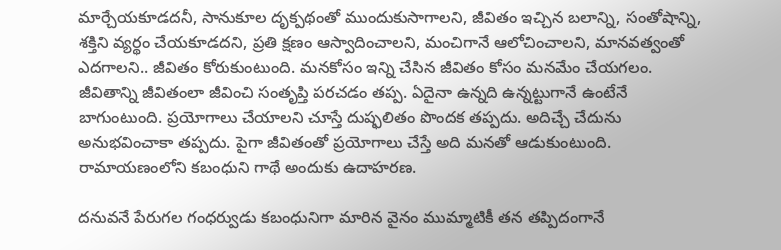మార్చేయకూడదనీ, సానుకూల దృక్పథంతో ముందుకుసాగాలని, జీవితం ఇచ్చిన బలాన్ని, సంతోషాన్ని, శక్తిని వ్యర్థం చేయకూడదని, ప్రతి క్షణం ఆస్వాదించాలని, మంచిగానే ఆలోచించాలని, మానవత్వంతో ఎదగాలని.. జీవితం కోరుకుంటుంది. మనకోసం ఇన్ని చేసిన జీవితం కోసం మనమేం చేయగలం. జీవితాన్ని జీవితంలా జీవించి సంతృప్తి పరచడం తప్ప. ఏదైనా ఉన్నది ఉన్నట్టుగానే ఉంటేనే బాగుంటుంది. ప్రయోగాలు చేయాలని చూస్తే దుష్ఫలితం పొందక తప్పదు. అదిచ్చే చేదును అనుభవించాకా తప్పదు. పైగా జీవితంతో ప్రయోగాలు చేస్తే అది మనతో ఆడుకుంటుంది. రామాయణంలోని కబంధుని గాథే అందుకు ఉదాహరణ.

దనువనే పేరుగల గంధర్వుడు కబంధునిగా మారిన వైనం ముమ్మాటికీ తన తప్పిదంగానే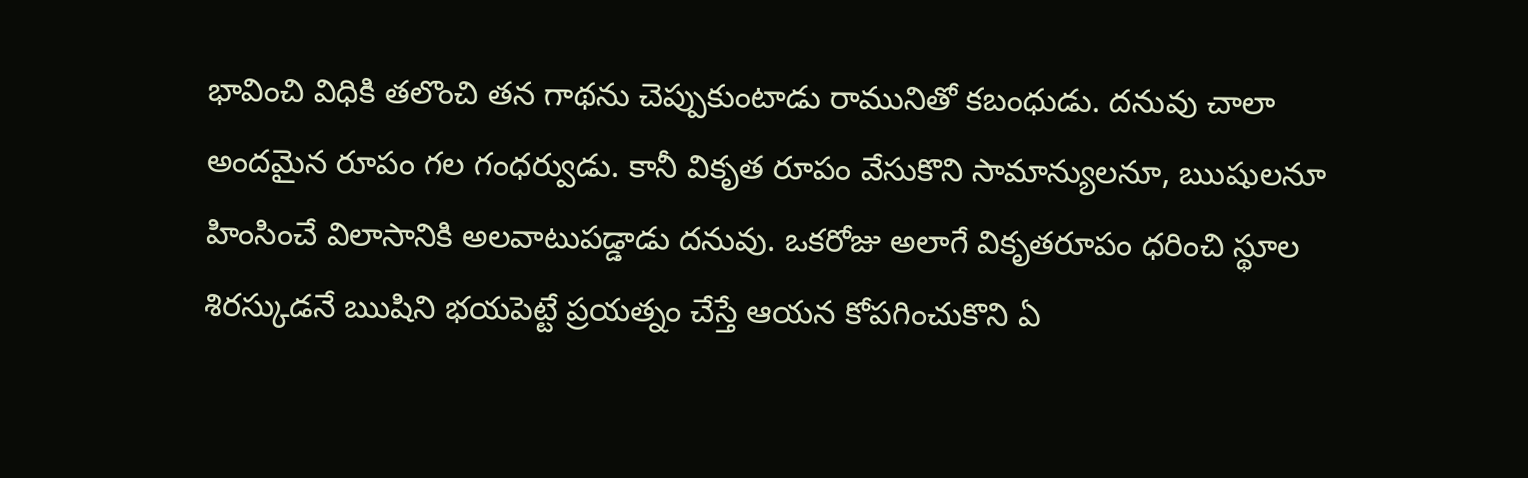భావించి విధికి తలొంచి తన గాథను చెప్పుకుంటాడు రామునితో కబంధుడు. దనువు చాలా అందమైన రూపం గల గంధర్వుడు. కానీ వికృత రూపం వేసుకొని సామాన్యులనూ, ఋషులనూ హింసించే విలాసానికి అలవాటుపడ్డాడు దనువు. ఒకరోజు అలాగే వికృతరూపం ధరించి స్థూల శిరస్కుడనే ఋషిని భయపెట్టే ప్రయత్నం చేస్తే ఆయన కోపగించుకొని ఏ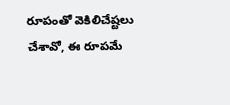రూపంతో వెకిలిచేష్టలు చేశావో, ఈ రూపమే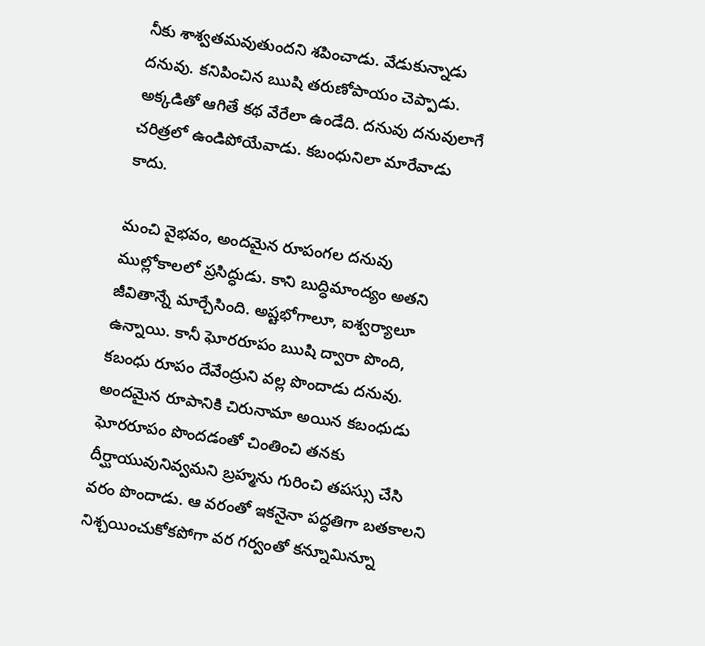నీకు శాశ్వతమవుతుందని శపించాడు. వేడుకున్నాడు దనువు. కనిపించిన ఋషి తరుణోపాయం చెప్పాడు. అక్కడితో ఆగితే కథ వేరేలా ఉండేది. దనువు దనువులాగే చరిత్రలో ఉండిపోయేవాడు. కబంధునిలా మారేవాడు కాదు.

మంచి వైభవం, అందమైన రూపంగల దనువు ముల్లోకాలలో ప్రసిద్ధుడు. కాని బుద్ధిమాంద్యం అతని జీవితాన్నే మార్చేసింది. అష్టభోగాలూ, ఐశ్వర్యాలూ ఉన్నాయి. కానీ ఘోరరూపం ఋషి ద్వారా పొంది, కబంధు రూపం దేవేంద్రుని వల్ల పొందాడు దనువు. అందమైన రూపానికి చిరునామా అయిన కబంధుడు ఘోరరూపం పొందడంతో చింతించి తనకు దీర్ఘాయువునివ్వమని బ్రహ్మను గురించి తపస్సు చేసి వరం పొందాడు. ఆ వరంతో ఇకనైనా పద్ధతిగా బతకాలని నిశ్చయించుకోకపోగా వర గర్వంతో కన్నూమిన్నూ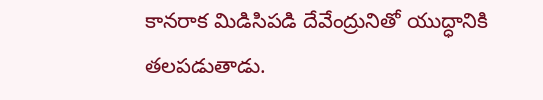కానరాక మిడిసిపడి దేవేంద్రునితో యుద్ధానికి తలపడుతాడు.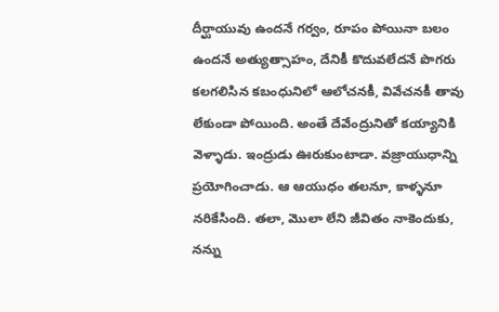దీర్ఘాయువు ఉందనే గర్వం, రూపం పోయినా బలం ఉందనే అత్యుత్సాహం, దేనికీ కొదువలేదనే పొగరు కలగలిసిన కబంధునిలో ఆలోచనకీ, వివేచనకీ తావు లేకుండా పోయింది. అంతే దేవేంద్రునితో కయ్యానికి వెళ్ళాడు. ఇంద్రుడు ఊరుకుంటాడా. వజ్రాయుధాన్ని ప్రయోగించాడు. ఆ ఆయుధం తలనూ, కాళ్ళనూ నరికేసింది. తలా, మొలా లేని జీవితం నాకెందుకు, నన్ను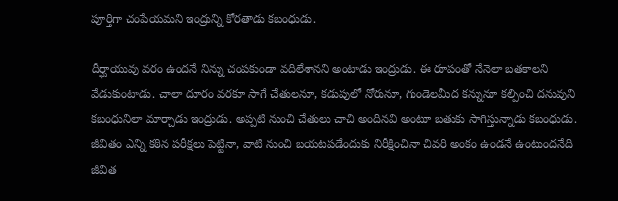పూర్తిగా చంపేయమని ఇంద్రున్ని కోరతాడు కబంధుడు.

దీర్ఘాయువు వరం ఉందనే నిన్ను చంపకుండా వదిలేశానని అంటాడు ఇంద్రుడు. ఈ రూపంతో నేనెలా బతకాలని వేడుకుంటాడు. చాలా దూరం వరకూ సాగే చేతులనూ, కడుపులో నోరునూ, గుండెలమీద కన్నునూ కల్పించి దనువుని కబంధునిలా మార్చాడు ఇంద్రుడు. అప్పటి నుంచి చేతులు చాచి అందినవి అంటూ బతుకు సాగిస్తున్నాడు కబంధుడు. జీవితం ఎన్ని కఠిన పరీక్షలు పెట్టినా, వాటి నుంచి బయటపడేందుకు నిరీక్షించినా చివరి అంకం ఉండనే ఉంటుందనేది జీవిత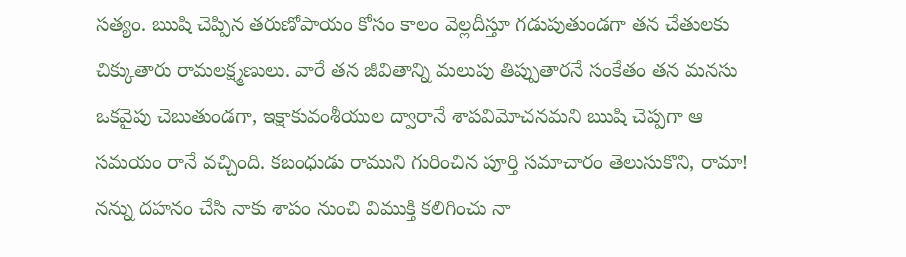సత్యం. ఋషి చెప్పిన తరుణోపాయం కోసం కాలం వెల్లదీస్తూ గడుపుతుండగా తన చేతులకు చిక్కుతారు రామలక్ష్మణులు. వారే తన జీవితాన్ని మలుపు తిప్పుతారనే సంకేతం తన మనసు ఒకవైపు చెబుతుండగా, ఇక్షాకువంశీయుల ద్వారానే శాపవిమోచనమని ఋషి చెప్పగా ఆ సమయం రానే వచ్చింది. కబంధుడు రాముని గురించిన పూర్తి సమాచారం తెలుసుకొని, రామా! నన్ను దహనం చేసి నాకు శాపం నుంచి విముక్తి కలిగించు నా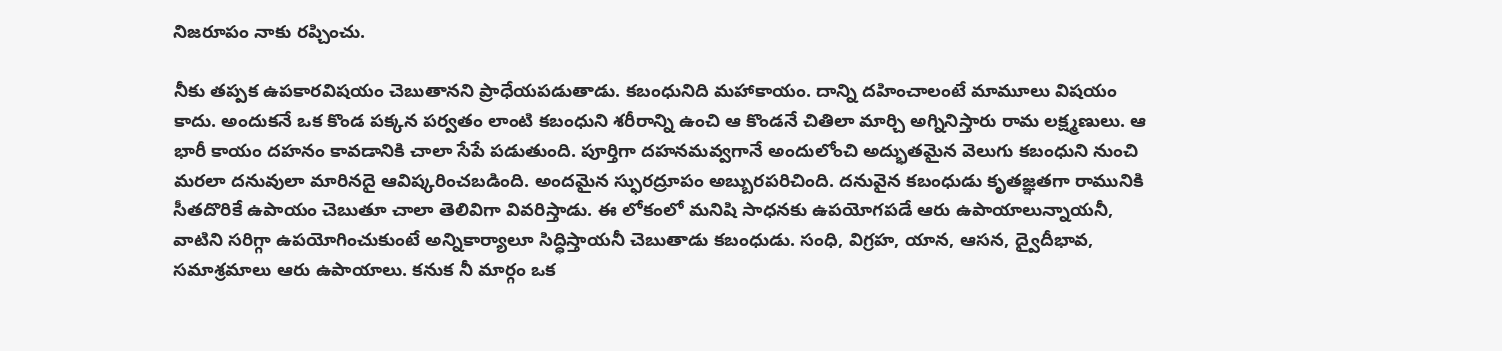నిజరూపం నాకు రప్చించు.

నీకు తప్పక ఉపకారవిషయం చెబుతానని ప్రాధేయపడుతాడు. కబంధునిది మహాకాయం. దాన్ని దహించాలంటే మామూలు విషయం కాదు. అందుకనే ఒక కొండ పక్కన పర్వతం లాంటి కబంధుని శరీరాన్ని ఉంచి ఆ కొండనే చితిలా మార్చి అగ్నినిస్తారు రామ లక్ష్మణులు. ఆ భారీ కాయం దహనం కావడానికి చాలా సేపే పడుతుంది. పూర్తిగా దహనమవ్వగానే అందులోంచి అద్భుతమైన వెలుగు కబంధుని నుంచి మరలా దనువులా మారినదై ఆవిష్కరించబడింది. అందమైన స్ఫురద్రూపం అబ్బురపరిచింది. దనువైన కబంధుడు కృతజ్ఞతగా రామునికి సీతదొరికే ఉపాయం చెబుతూ చాలా తెలివిగా వివరిస్తాడు. ఈ లోకంలో మనిషి సాధనకు ఉపయోగపడే ఆరు ఉపాయాలున్నాయనీ, వాటిని సరిగ్గా ఉపయోగించుకుంటే అన్నికార్యాలూ సిద్ధిస్తాయనీ చెబుతాడు కబంధుడు. సంధి, విగ్రహ, యాన, ఆసన, ద్వైదీభావ, సమాశ్రమాలు ఆరు ఉపాయాలు. కనుక నీ మార్గం ఒక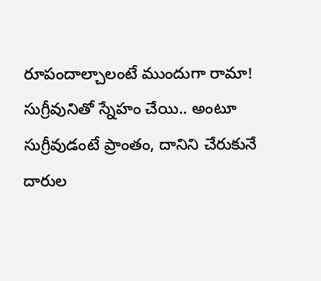రూపందాల్చాలంటే ముందుగా రామా! సుగ్రీవునితో స్నేహం చేయి.. అంటూ సుగ్రీవుడంటే ప్రాంతం, దానిని చేరుకునే దారుల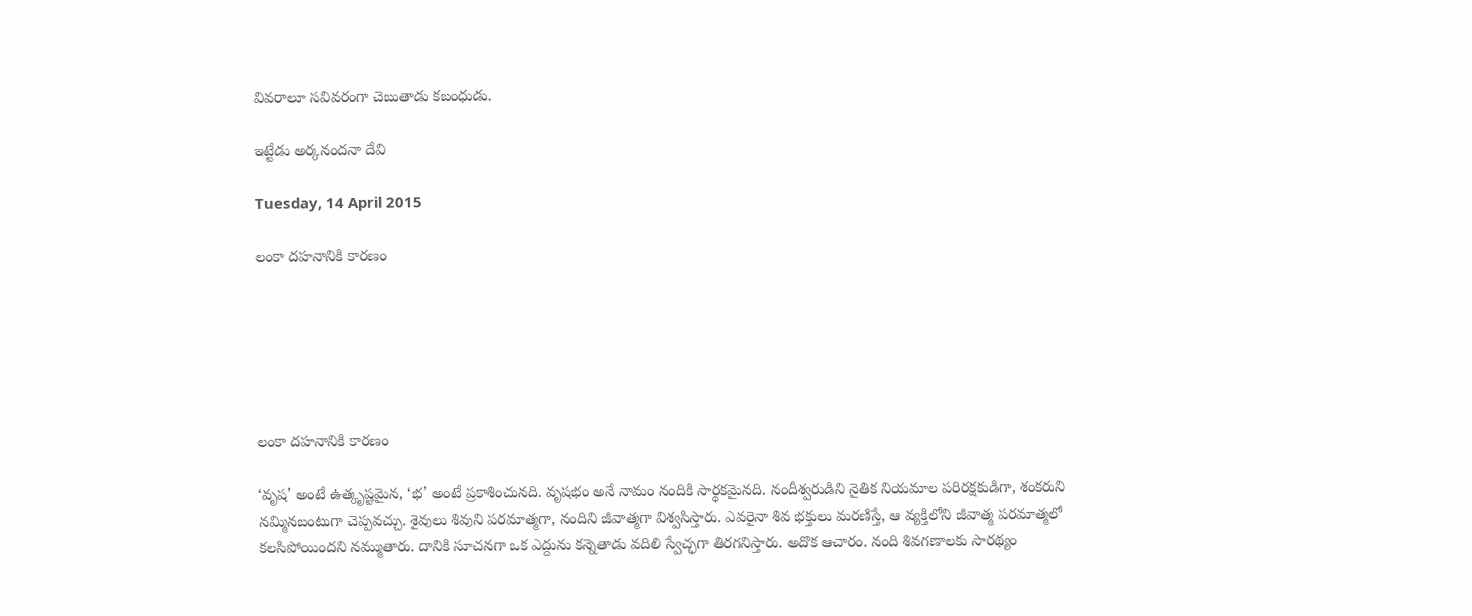వివరాలూ సవివరంగా చెబుతాడు కబంధుడు.

ఇట్టేడు అర్కనందనా దేవి

Tuesday, 14 April 2015

లంకా దహనానికి కారణం






లంకా దహనానికి కారణం

‘వృష’ అంటే ఉత్కృష్టమైన, ‘భ’ అంటే ప్రకాశించునది. వృషభం అనే నామం నందికి సార్థకమైనది. నందీశ్వరుడిని నైతిక నియమాల పరిరక్షకుడిగా, శంకరుని నమ్మినబంటుగా చెప్పవచ్చు. శైవులు శివుని పరమాత్మగా, నందిని జీవాత్మగా విశ్వసిస్తారు. ఎవరైనా శివ భక్తులు మరణిస్తే, ఆ వ్యక్తిలోని జీవాత్మ పరమాత్మలో కలసిపోయిందని నమ్ముతారు. దానికి సూచనగా ఒక ఎద్దును కన్నెతాడు వదిలి స్వేచ్ఛగా తిరగనిస్తారు. అదొక ఆచారం. నంది శివగణాలకు సారథ్యం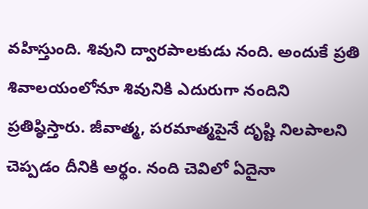వహిస్తుంది. శివుని ద్వారపాలకుడు నంది. అందుకే ప్రతి శివాలయంలోనూ శివునికి ఎదురుగా నందిని ప్రతిష్ఠిస్తారు. జీవాత్మ, పరమాత్మపైనే దృష్టి నిలపాలని చెప్పడం దీనికి అర్థం. నంది చెవిలో ఏదైనా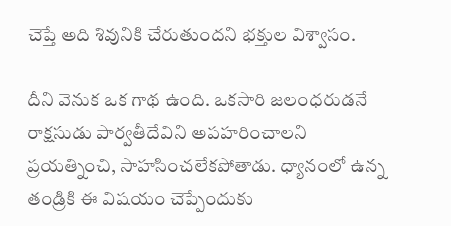చెప్తే అది శివునికి చేరుతుందని భక్తుల విశ్వాసం.

దీని వెనుక ఒక గాథ ఉంది. ఒకసారి జలంధరుడనే రాక్షసుడు పార్వతీదేవిని అపహరించాలని ప్రయత్నించి, సాహసించలేకపోతాడు. ధ్యానంలో ఉన్న తండ్రికి ఈ విషయం చెప్పేందుకు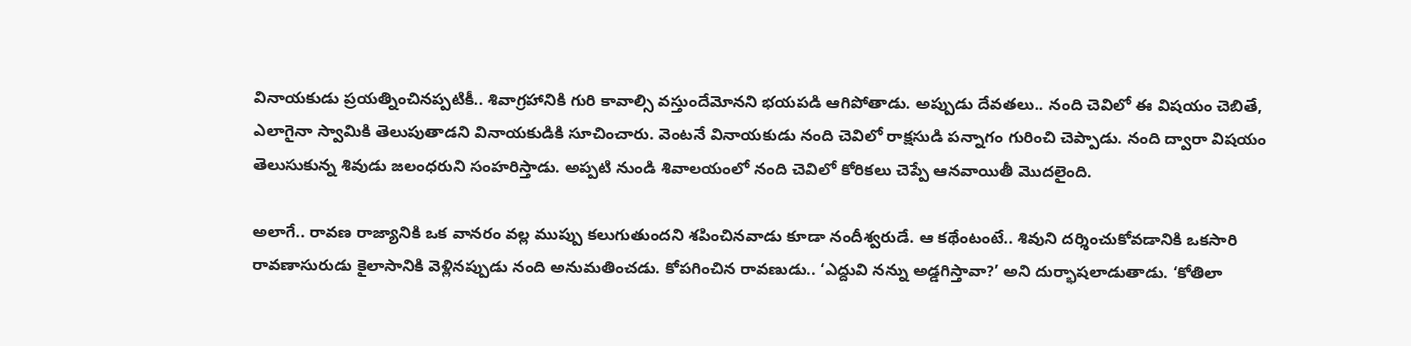వినాయకుడు ప్రయత్నించినప్పటికీ.. శివాగ్రహానికి గురి కావాల్సి వస్తుందేమోనని భయపడి ఆగిపోతాడు. అప్పుడు దేవతలు.. నంది చెవిలో ఈ విషయం చెబితే, ఎలాగైనా స్వామికి తెలుపుతాడని వినాయకుడికి సూచించారు. వెంటనే వినాయకుడు నంది చెవిలో రాక్షసుడి పన్నాగం గురించి చెప్పాడు. నంది ద్వారా విషయం తెలుసుకున్న శివుడు జలంధరుని సంహరిస్తాడు. అప్పటి నుండి శివాలయంలో నంది చెవిలో కోరికలు చెప్పే ఆనవాయితీ మొదలైంది.

అలాగే.. రావణ రాజ్యానికి ఒక వానరం వల్ల ముప్పు కలుగుతుందని శపించినవాడు కూడా నందీశ్వరుడే. ఆ కథేంటంటే.. శివుని దర్శించుకోవడానికి ఒకసారి రావణాసురుడు కైలాసానికి వెళ్లినప్పుడు నంది అనుమతించడు. కోపగించిన రావణుడు.. ‘ఎద్దువి నన్ను అడ్డగిస్తావా?’ అని దుర్భాషలాడుతాడు. ‘కోతిలా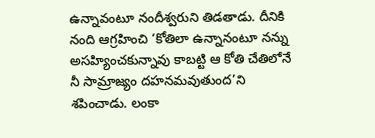ఉన్నావంటూ నందీశ్వరుని తిడతాడు. దీనికి నంది ఆగ్రహించి ‘కోతిలా ఉన్నానంటూ నన్ను అసహ్యించకున్నావు కాబట్టి ఆ కోతి చేతిలోనే నీ సామ్రాజ్యం దహనమవుతుంద’ని శపించాడు. లంకా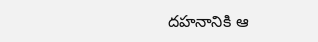దహనానికి ఆ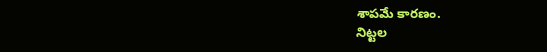శాపమే కారణం.
నిట్టల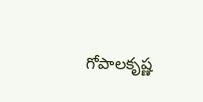గోపాలకృష్ణ